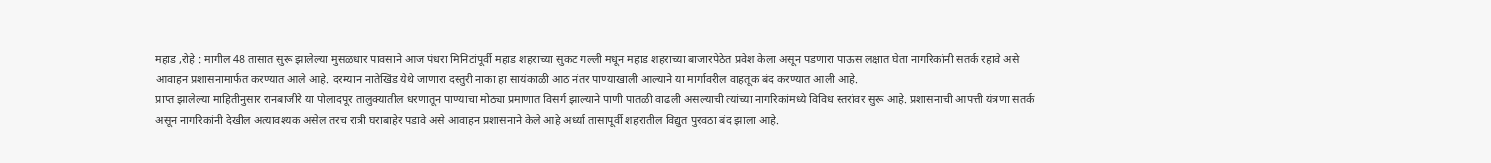महाड ,रोहे : मागील 48 तासात सुरू झालेल्या मुसळधार पावसाने आज पंधरा मिनिटांपूर्वी महाड शहराच्या सुकट गल्ली मधून महाड शहराच्या बाजारपेठेत प्रवेश केला असून पडणारा पाऊस लक्षात घेता नागरिकांनी सतर्क रहावे असे आवाहन प्रशासनामार्फत करण्यात आले आहे. दरम्यान नातेखिंड येथे जाणारा दस्तुरी नाका हा सायंकाळी आठ नंतर पाण्याखाली आल्याने या मार्गावरील वाहतूक बंद करण्यात आली आहे.
प्राप्त झालेल्या माहितीनुसार रानबाजीरे या पोलादपूर तालुक्यातील धरणातून पाण्याचा मोठ्या प्रमाणात विसर्ग झाल्याने पाणी पातळी वाढली असल्याची त्यांच्या नागरिकांमध्ये विविध स्तरांवर सुरू आहे. प्रशासनाची आपत्ती यंत्रणा सतर्क असून नागरिकांनी देखील अत्यावश्यक असेल तरच रात्री घराबाहेर पडावे असे आवाहन प्रशासनाने केले आहे अर्ध्या तासापूर्वी शहरातील विद्युत पुरवठा बंद झाला आहे.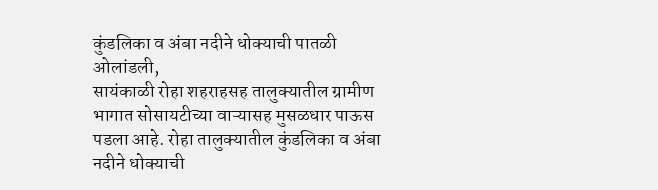कुंडलिका व अंबा नदीने धोक्याची पातळी ओलांडली,
सायंकाळी रोहा शहराहसह तालुक्यातील ग्रामीण भागात सोसायटीच्या वाऱ्यासह मुसळधार पाऊस पडला आहे. रोहा तालुक्यातील कुंडलिका व अंबा नदीने धोक्याची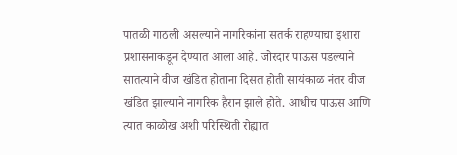पातळी गाठली असल्याने नागरिकांना सतर्क राहण्याचा इशारा प्रशासनाकडून देण्यात आला आहे. जोरदार पाऊस पडल्याने सातत्याने वीज खंडित होताना दिसत होती सायंकाळ नंतर वीज खंडित झाल्याने नागरिक हैरान झाले होते. आधीच पाऊस आणि त्यात काळोख अशी परिस्थिती रोह्यात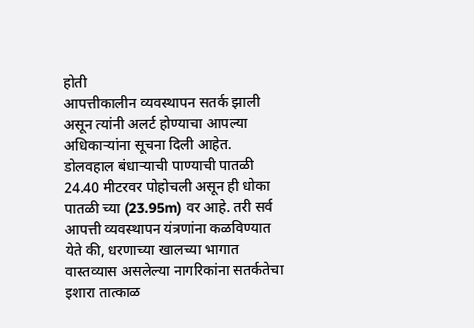होती
आपत्तीकालीन व्यवस्थापन सतर्क झाली असून त्यांनी अलर्ट होण्याचा आपल्या अधिकाऱ्यांना सूचना दिली आहेत. डोलवहाल बंधाऱ्याची पाण्याची पातळी 24.40 मीटरवर पोहोचली असून ही धोका पातळी च्या (23.95m) वर आहे. तरी सर्व आपत्ती व्यवस्थापन यंत्रणांना कळविण्यात येते की, धरणाच्या खालच्या भागात वास्तव्यास असलेल्या नागरिकांना सतर्कतेचा इशारा तात्काळ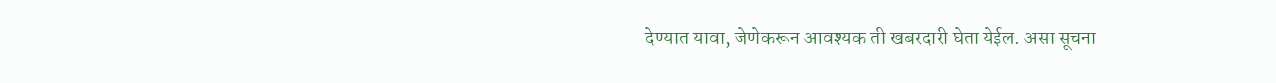देण्यात यावा, जेणेकरून आवश्यक ती खबरदारी घेता येईल. असा सूचना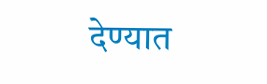देण्यात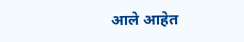आले आहेत